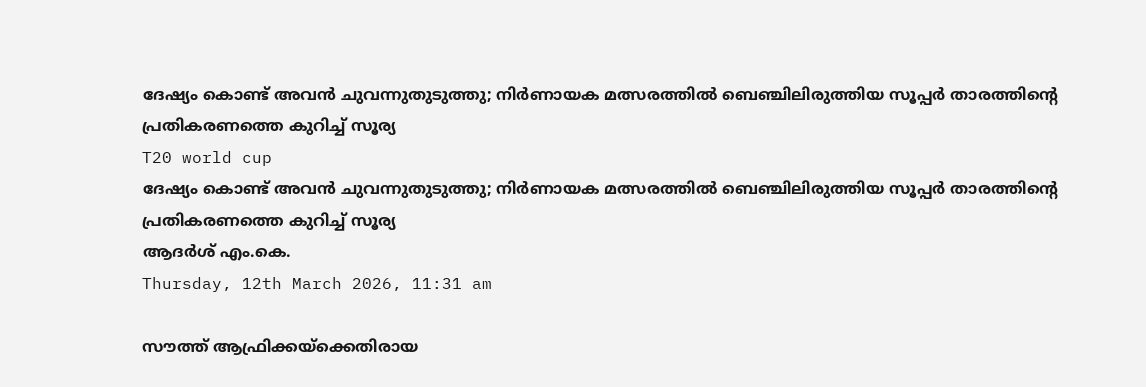ദേഷ്യം കൊണ്ട് അവന്‍ ചുവന്നുതുടുത്തു; നിര്‍ണായക മത്സരത്തില്‍ ബെഞ്ചിലിരുത്തിയ സൂപ്പര്‍ താരത്തിന്റെ പ്രതികരണത്തെ കുറിച്ച് സൂര്യ
T20 world cup
ദേഷ്യം കൊണ്ട് അവന്‍ ചുവന്നുതുടുത്തു; നിര്‍ണായക മത്സരത്തില്‍ ബെഞ്ചിലിരുത്തിയ സൂപ്പര്‍ താരത്തിന്റെ പ്രതികരണത്തെ കുറിച്ച് സൂര്യ
ആദര്‍ശ് എം.കെ.
Thursday, 12th March 2026, 11:31 am

സൗത്ത് ആഫ്രിക്കയ്‌ക്കെതിരായ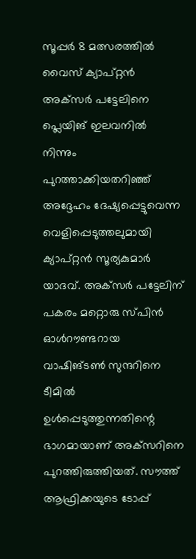സൂപ്പര്‍ 8 മത്സരത്തില്‍ വൈസ് ക്യാപ്റ്റന്‍ അക്‌സര്‍ പട്ടേലിനെ പ്ലെയിങ് ഇലവനില്‍ നിന്നും പുറത്താക്കിയതറിഞ്ഞ് അദ്ദേഹം ദേഷ്യപ്പെട്ടുവെന്ന വെളിപ്പെടുത്തലുമായി ക്യാപ്റ്റന്‍ സൂര്യകുമാര്‍ യാദവ്. അക്‌സര്‍ പട്ടേലിന് പകരം മറ്റൊരു സ്പിന്‍ ഓള്‍റൗണ്ടറായ വാഷിങ്ടണ്‍ സുന്ദറിനെ ടീമില്‍ ഉള്‍പ്പെടുത്തുന്നതിന്റെ ഭാഗമായാണ് അക്‌സറിനെ പുറത്തിരുത്തിയത്. സൗത്ത് ആഫ്രിക്കയുടെ ടോപ്പ്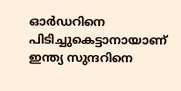ഓര്‍ഡറിനെ പിടിച്ചുകെട്ടാനായാണ് ഇന്ത്യ സുന്ദറിനെ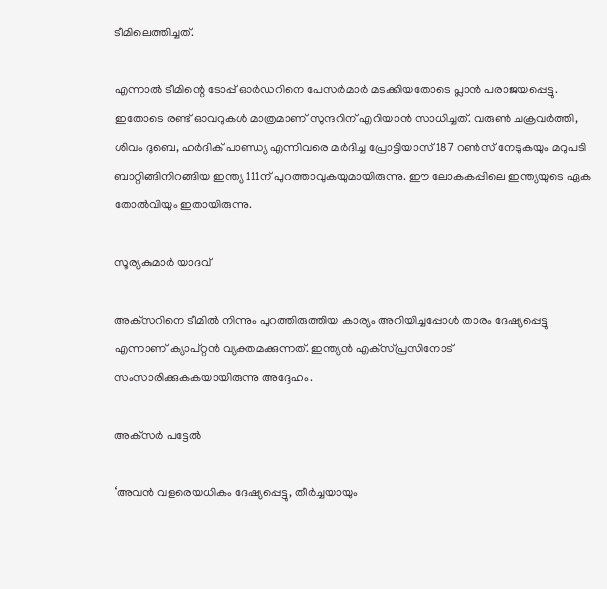ടീമിലെത്തിച്ചത്.

എന്നാല്‍ ടീമിന്റെ ടോപ്പ് ഓര്‍ഡറിനെ പേസര്‍മാര്‍ മടക്കിയതോടെ പ്ലാന്‍ പരാജയപ്പെട്ടു. ഇതോടെ രണ്ട് ഓവറുകള്‍ മാത്രമാണ് സുന്ദറിന് എറിയാന്‍ സാധിച്ചത്. വരുണ്‍ ചക്രവര്‍ത്തി, ശിവം ദുബെ, ഹര്‍ദിക് പാണ്ഡ്യ എന്നിവരെ മര്‍ദിച്ച പ്രോട്ടിയാസ് 187 റണ്‍സ് നേടുകയും മറുപടി ബാറ്റിങ്ങിനിറങ്ങിയ ഇന്ത്യ 111ന് പുറത്താവുകയുമായിരുന്നു. ഈ ലോകകപ്പിലെ ഇന്ത്യയുടെ ഏക തോല്‍വിയും ഇതായിരുന്നു.

സൂര്യകുമാര്‍ യാദവ്

അക്‌സറിനെ ടീമില്‍ നിന്നും പുറത്തിരുത്തിയ കാര്യം അറിയിച്ചപ്പോള്‍ താരം ദേഷ്യപ്പെട്ടു എന്നാണ് ക്യാപ്റ്റന്‍ വ്യക്തമക്കുന്നത്. ഇന്ത്യന്‍ എക്‌സ്പ്രസിനോട് സംസാരിക്കുകകയായിരുന്നു അദ്ദേഹം.

അക്‌സര്‍ പട്ടേല്‍

‘അവന്‍ വളരെയധികം ദേഷ്യപ്പെട്ടു, തീര്‍ച്ചയായും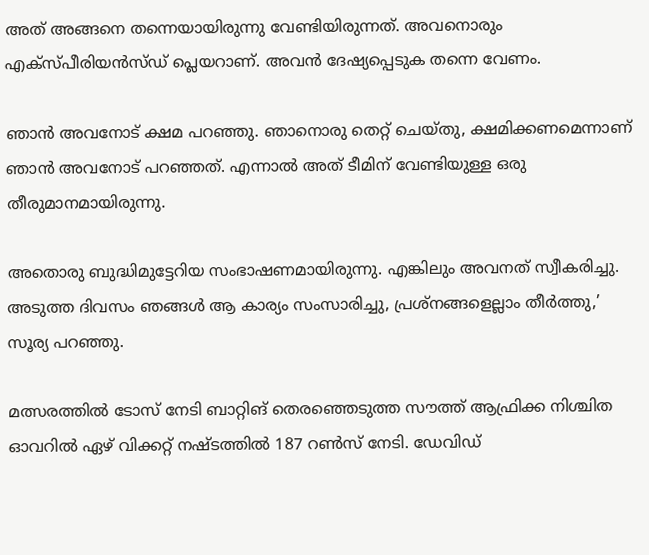അത് അങ്ങനെ തന്നെയായിരുന്നു വേണ്ടിയിരുന്നത്. അവനൊരും എക്‌സ്പീരിയന്‍സ്ഡ് പ്ലെയറാണ്. അവന്‍ ദേഷ്യപ്പെടുക തന്നെ വേണം.

ഞാന്‍ അവനോട് ക്ഷമ പറഞ്ഞു. ഞാനൊരു തെറ്റ് ചെയ്തു, ക്ഷമിക്കണമെന്നാണ് ഞാന്‍ അവനോട് പറഞ്ഞത്. എന്നാല്‍ അത് ടീമിന് വേണ്ടിയുള്ള ഒരു തീരുമാനമായിരുന്നു.

അതൊരു ബുദ്ധിമുട്ടേറിയ സംഭാഷണമായിരുന്നു. എങ്കിലും അവനത് സ്വീകരിച്ചു. അടുത്ത ദിവസം ഞങ്ങള്‍ ആ കാര്യം സംസാരിച്ചു, പ്രശ്‌നങ്ങളെല്ലാം തീര്‍ത്തു,’ സൂര്യ പറഞ്ഞു.

മത്സരത്തില്‍ ടോസ് നേടി ബാറ്റിങ് തെരഞ്ഞെടുത്ത സൗത്ത് ആഫ്രിക്ക നിശ്ചിത ഓവറില്‍ ഏഴ് വിക്കറ്റ് നഷ്ടത്തില്‍ 187 റണ്‍സ് നേടി. ഡേവിഡ്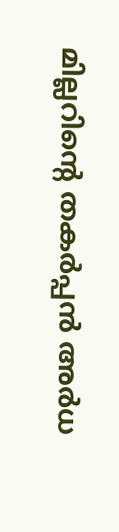മില്ലറിന്റെ തകര്‍പ്പന്‍ അര്‍ധ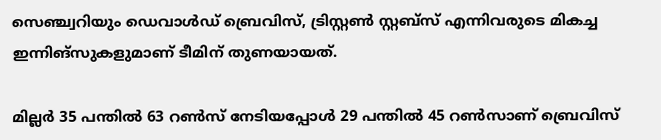സെഞ്ച്വറിയും ഡെവാള്‍ഡ് ബ്രെവിസ്, ട്രിസ്റ്റണ്‍ സ്റ്റബ്‌സ് എന്നിവരുടെ മികച്ച ഇന്നിങ്‌സുകളുമാണ് ടീമിന് തുണയായത്.

മില്ലര്‍ 35 പന്തില്‍ 63 റണ്‍സ് നേടിയപ്പോള്‍ 29 പന്തില്‍ 45 റണ്‍സാണ് ബ്രെവിസ്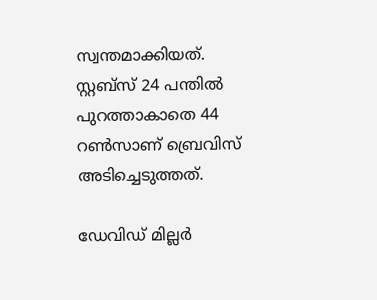സ്വന്തമാക്കിയത്. സ്റ്റബ്‌സ് 24 പന്തില്‍ പുറത്താകാതെ 44 റണ്‍സാണ് ബ്രെവിസ് അടിച്ചെടുത്തത്.

ഡേവിഡ് മില്ലര്‍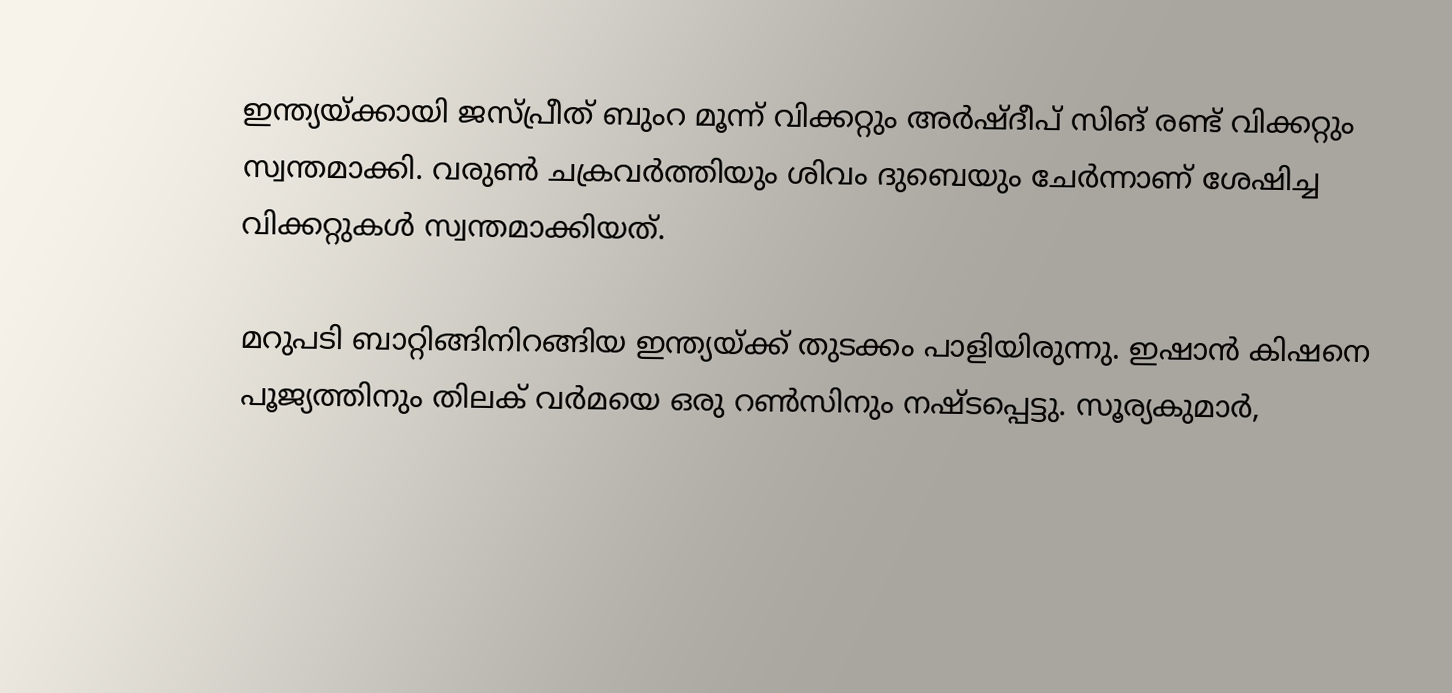ഇന്ത്യയ്ക്കായി ജസ്പ്രീത് ബുംറ മൂന്ന് വിക്കറ്റും അര്‍ഷ്ദീപ് സിങ് രണ്ട് വിക്കറ്റും സ്വന്തമാക്കി. വരുണ്‍ ചക്രവര്‍ത്തിയും ശിവം ദുബെയും ചേര്‍ന്നാണ് ശേഷിച്ച വിക്കറ്റുകള്‍ സ്വന്തമാക്കിയത്.

മറുപടി ബാറ്റിങ്ങിനിറങ്ങിയ ഇന്ത്യയ്ക്ക് തുടക്കം പാളിയിരുന്നു. ഇഷാന്‍ കിഷനെ പൂജ്യത്തിനും തിലക് വര്‍മയെ ഒരു റണ്‍സിനും നഷ്ടപ്പെട്ടു. സൂര്യകുമാര്‍,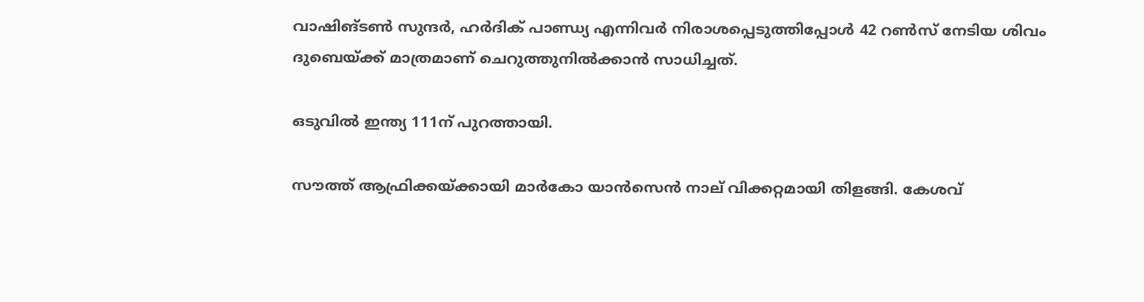വാഷിങ്ടണ്‍ സുന്ദര്‍, ഹര്‍ദിക് പാണ്ഡ്യ എന്നിവര്‍ നിരാശപ്പെടുത്തിപ്പോള്‍ 42 റണ്‍സ് നേടിയ ശിവം ദുബെയ്ക്ക് മാത്രമാണ് ചെറുത്തുനില്‍ക്കാന്‍ സാധിച്ചത്.

ഒടുവില്‍ ഇന്ത്യ 111ന് പുറത്തായി.

സൗത്ത് ആഫ്രിക്കയ്ക്കായി മാര്‍കോ യാന്‍സെന്‍ നാല് വിക്കറ്റമായി തിളങ്ങി. കേശവ്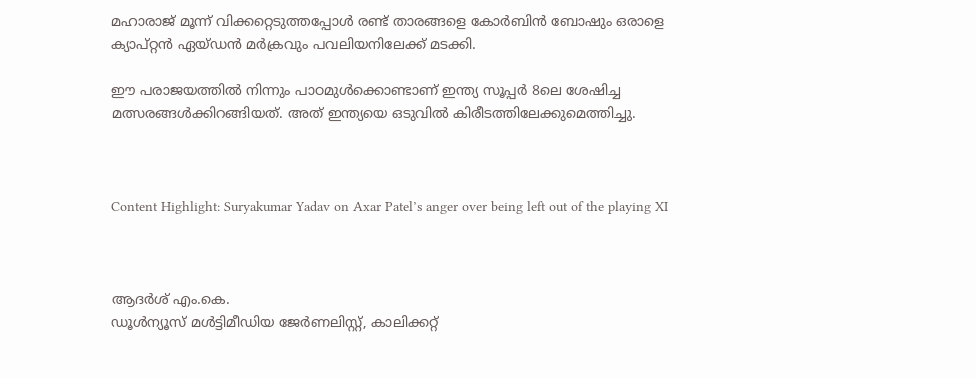മഹാരാജ് മൂന്ന് വിക്കറ്റെടുത്തപ്പോള്‍ രണ്ട് താരങ്ങളെ കോര്‍ബിന്‍ ബോഷും ഒരാളെ ക്യാപ്റ്റന്‍ ഏയ്ഡന്‍ മര്‍ക്രവും പവലിയനിലേക്ക് മടക്കി.

ഈ പരാജയത്തില്‍ നിന്നും പാഠമുള്‍ക്കൊണ്ടാണ് ഇന്ത്യ സൂപ്പര്‍ 8ലെ ശേഷിച്ച മത്സരങ്ങള്‍ക്കിറങ്ങിയത്. അത് ഇന്ത്യയെ ഒടുവില്‍ കിരീടത്തിലേക്കുമെത്തിച്ചു.



Content Highlight: Suryakumar Yadav on Axar Patel’s anger over being left out of the playing XI



ആദര്‍ശ് എം.കെ.
ഡൂള്‍ന്യൂസ് മള്‍ട്ടിമീഡിയ ജേര്‍ണലിസ്റ്റ്, കാലിക്കറ്റ്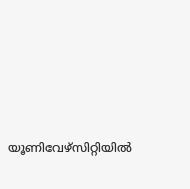യൂണിവേഴ്സിറ്റിയില്‍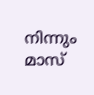നിന്നും മാസ്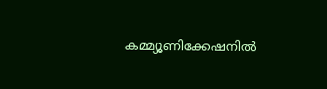കമ്മ്യൂണിക്കേഷനില്‍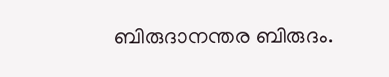ബിരുദാനന്തര ബിരുദം.